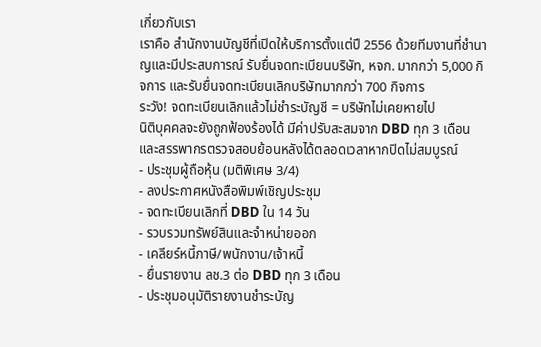เกี่ยวกับเรา
เราคือ สำนักงานบัญชีที่เปิดให้บริการตั้งแต่ปี 2556 ด้วยทีมงานที่ชำนาญและมีประสบการณ์ รับยื่นจดทะเบียนบริษัท, หจก. มากกว่า 5,000 กิจการ และรับยื่นจดทะเบียนเลิกบริษัทมากกว่า 700 กิจการ
ระวัง! จดทะเบียนเลิกแล้วไม่ชำระบัญชี = บริษัทไม่เคยหายไป
นิติบุคคลจะยังถูกฟ้องร้องได้ มีค่าปรับสะสมจาก DBD ทุก 3 เดือน และสรรพากรตรวจสอบย้อนหลังได้ตลอดเวลาหากปิดไม่สมบูรณ์
- ประชุมผู้ถือหุ้น (มติพิเศษ 3/4)
- ลงประกาศหนังสือพิมพ์เชิญประชุม
- จดทะเบียนเลิกที่ DBD ใน 14 วัน
- รวบรวมทรัพย์สินและจำหน่ายออก
- เคลียร์หนี้ภาษี/พนักงาน/เจ้าหนี้
- ยื่นรายงาน ลช.3 ต่อ DBD ทุก 3 เดือน
- ประชุมอนุมัติรายงานชำระบัญ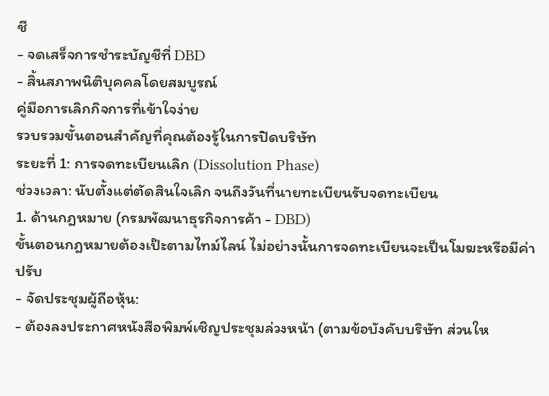ชี
- จดเสร็จการชำระบัญชีที่ DBD
- สิ้นสภาพนิติบุคคลโดยสมบูรณ์
คู่มือการเลิกกิจการที่เข้าใจง่าย
รวบรวมขั้นตอนสำคัญที่คุณต้องรู้ในการปิดบริษัท
ระยะที่ 1: การจดทะเบียนเลิก (Dissolution Phase)
ช่วงเวลา: นับตั้งแต่ตัดสินใจเลิก จนถึงวันที่นายทะเบียนรับจดทะเบียน
1. ด้านกฎหมาย (กรมพัฒนาธุรกิจการค้า - DBD)
ขั้นตอนกฎหมายต้องเป๊ะตามไทม์ไลน์ ไม่อย่างนั้นการจดทะเบียนจะเป็นโมฆะหรือมีค่าปรับ
- จัดประชุมผู้ถือหุ้น:
- ต้องลงประกาศหนังสือพิมพ์เชิญประชุมล่วงหน้า (ตามข้อบังคับบริษัท ส่วนให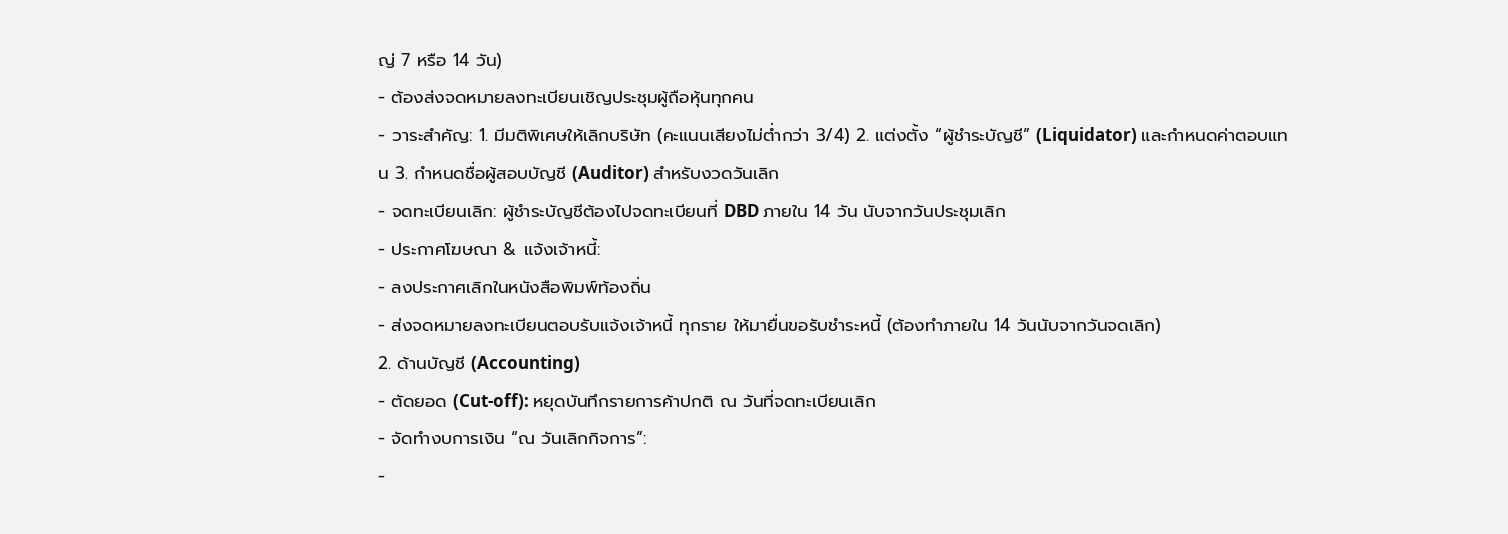ญ่ 7 หรือ 14 วัน)
- ต้องส่งจดหมายลงทะเบียนเชิญประชุมผู้ถือหุ้นทุกคน
- วาระสำคัญ: 1. มีมติพิเศษให้เลิกบริษัท (คะแนนเสียงไม่ต่ำกว่า 3/4) 2. แต่งตั้ง “ผู้ชำระบัญชี” (Liquidator) และกำหนดค่าตอบแทน 3. กำหนดชื่อผู้สอบบัญชี (Auditor) สำหรับงวดวันเลิก
- จดทะเบียนเลิก: ผู้ชำระบัญชีต้องไปจดทะเบียนที่ DBD ภายใน 14 วัน นับจากวันประชุมเลิก
- ประกาศโฆษณา & แจ้งเจ้าหนี้:
- ลงประกาศเลิกในหนังสือพิมพ์ท้องถิ่น
- ส่งจดหมายลงทะเบียนตอบรับแจ้งเจ้าหนี้ ทุกราย ให้มายื่นขอรับชำระหนี้ (ต้องทำภายใน 14 วันนับจากวันจดเลิก)
2. ด้านบัญชี (Accounting)
- ตัดยอด (Cut-off): หยุดบันทึกรายการค้าปกติ ณ วันที่จดทะเบียนเลิก
- จัดทำงบการเงิน “ณ วันเลิกกิจการ”:
-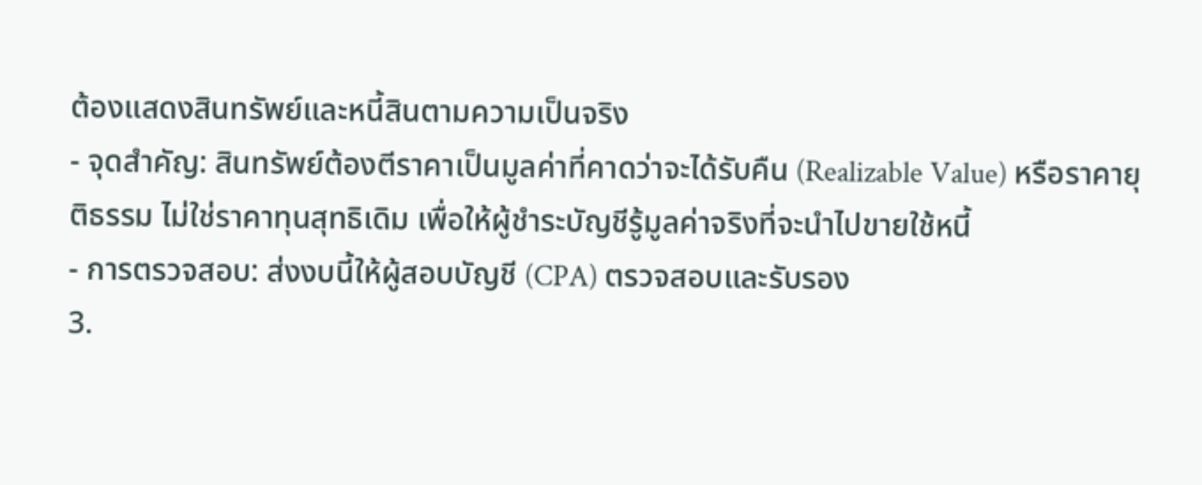ต้องแสดงสินทรัพย์และหนี้สินตามความเป็นจริง
- จุดสำคัญ: สินทรัพย์ต้องตีราคาเป็นมูลค่าที่คาดว่าจะได้รับคืน (Realizable Value) หรือราคายุติธรรม ไม่ใช่ราคาทุนสุทธิเดิม เพื่อให้ผู้ชำระบัญชีรู้มูลค่าจริงที่จะนำไปขายใช้หนี้
- การตรวจสอบ: ส่งงบนี้ให้ผู้สอบบัญชี (CPA) ตรวจสอบและรับรอง
3.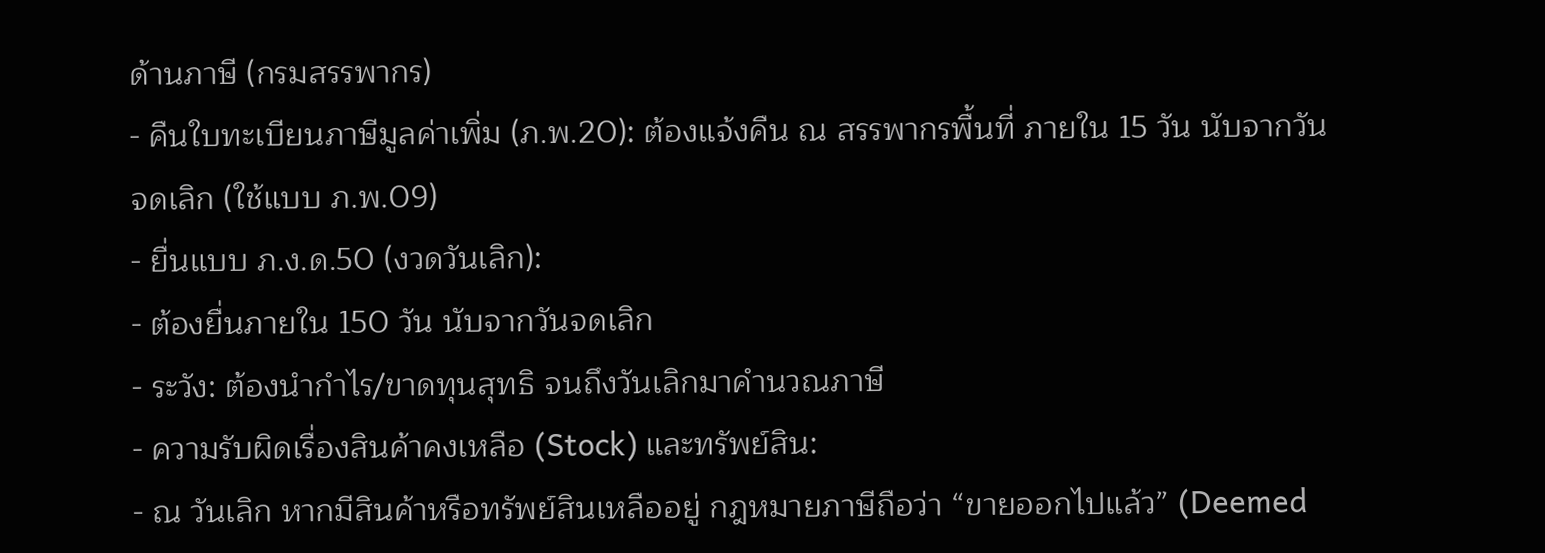ด้านภาษี (กรมสรรพากร)
- คืนใบทะเบียนภาษีมูลค่าเพิ่ม (ภ.พ.20): ต้องแจ้งคืน ณ สรรพากรพื้นที่ ภายใน 15 วัน นับจากวันจดเลิก (ใช้แบบ ภ.พ.09)
- ยื่นแบบ ภ.ง.ด.50 (งวดวันเลิก):
- ต้องยื่นภายใน 150 วัน นับจากวันจดเลิก
- ระวัง: ต้องนำกำไร/ขาดทุนสุทธิ จนถึงวันเลิกมาคำนวณภาษี
- ความรับผิดเรื่องสินค้าคงเหลือ (Stock) และทรัพย์สิน:
- ณ วันเลิก หากมีสินค้าหรือทรัพย์สินเหลืออยู่ กฎหมายภาษีถือว่า “ขายออกไปแล้ว” (Deemed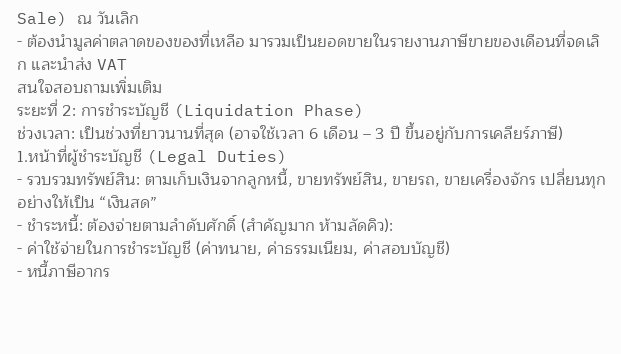Sale) ณ วันเลิก
- ต้องนำมูลค่าตลาดของของที่เหลือ มารวมเป็นยอดขายในรายงานภาษีขายของเดือนที่จดเลิก และนำส่ง VAT
สนใจสอบถามเพิ่มเติม
ระยะที่ 2: การชำระบัญชี (Liquidation Phase)
ช่วงเวลา: เป็นช่วงที่ยาวนานที่สุด (อาจใช้เวลา 6 เดือน – 3 ปี ขึ้นอยู่กับการเคลียร์ภาษี)
1.หน้าที่ผู้ชำระบัญชี (Legal Duties)
- รวบรวมทรัพย์สิน: ตามเก็บเงินจากลูกหนี้, ขายทรัพย์สิน, ขายรถ, ขายเครื่องจักร เปลี่ยนทุกอย่างให้เป็น “เงินสด”
- ชำระหนี้: ต้องจ่ายตามลำดับศักดิ์ (สำคัญมาก ห้ามลัดคิว):
- ค่าใช้จ่ายในการชำระบัญชี (ค่าทนาย, ค่าธรรมเนียม, ค่าสอบบัญชี)
- หนี้ภาษีอากร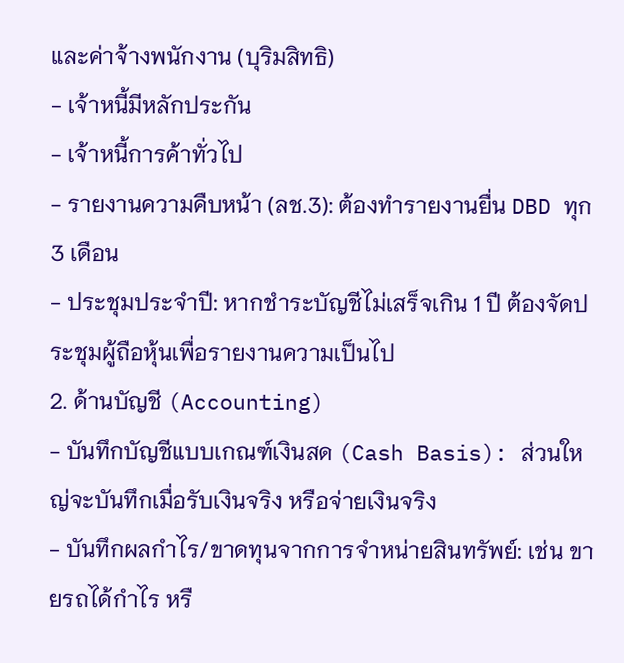และค่าจ้างพนักงาน (บุริมสิทธิ)
- เจ้าหนี้มีหลักประกัน
- เจ้าหนี้การค้าทั่วไป
- รายงานความคืบหน้า (ลช.3): ต้องทำรายงานยื่น DBD ทุก 3 เดือน
- ประชุมประจำปี: หากชำระบัญชีไม่เสร็จเกิน 1 ปี ต้องจัดประชุมผู้ถือหุ้นเพื่อรายงานความเป็นไป
2. ด้านบัญชี (Accounting)
- บันทึกบัญชีแบบเกณฑ์เงินสด (Cash Basis): ส่วนใหญ่จะบันทึกเมื่อรับเงินจริง หรือจ่ายเงินจริง
- บันทึกผลกำไร/ขาดทุนจากการจำหน่ายสินทรัพย์: เช่น ขายรถได้กำไร หรื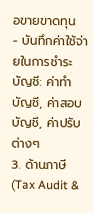อขายขาดทุน
- บันทึกค่าใช้จ่ายในการชำระบัญชี: ค่าทำบัญชี, ค่าสอบบัญชี, ค่าปรับต่างๆ
3. ด้านภาษี (Tax Audit &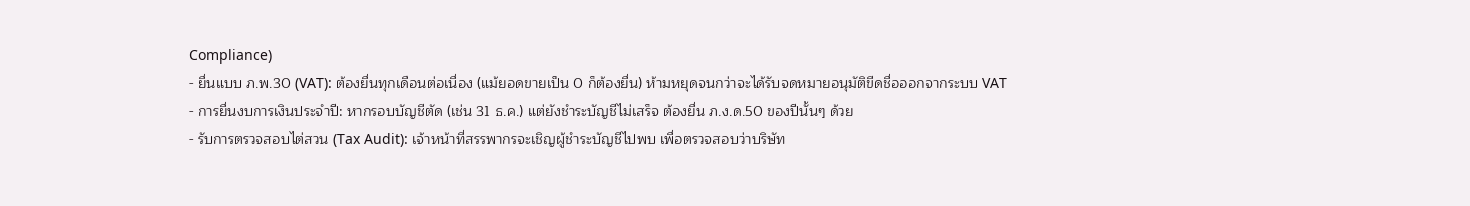Compliance)
- ยื่นแบบ ภ.พ.30 (VAT): ต้องยื่นทุกเดือนต่อเนื่อง (แม้ยอดขายเป็น 0 ก็ต้องยื่น) ห้ามหยุดจนกว่าจะได้รับจดหมายอนุมัติขีดชื่อออกจากระบบ VAT
- การยื่นงบการเงินประจำปี: หากรอบบัญชีตัด (เช่น 31 ธ.ค.) แต่ยังชำระบัญชีไม่เสร็จ ต้องยื่น ภ.ง.ด.50 ของปีนั้นๆ ด้วย
- รับการตรวจสอบไต่สวน (Tax Audit): เจ้าหน้าที่สรรพากรจะเชิญผู้ชำระบัญชีไปพบ เพื่อตรวจสอบว่าบริษัท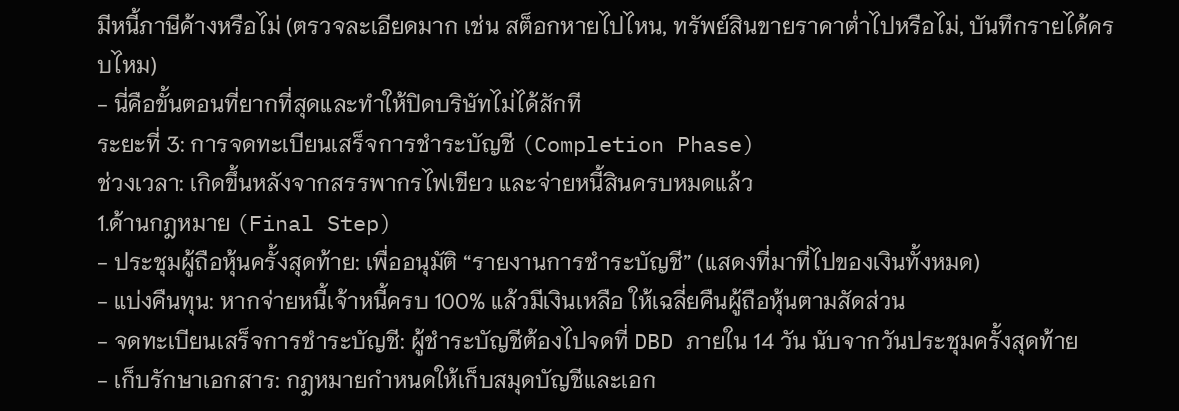มีหนี้ภาษีค้างหรือไม่ (ตรวจละเอียดมาก เช่น สต็อกหายไปไหน, ทรัพย์สินขายราคาต่ำไปหรือไม่, บันทึกรายได้ครบไหม)
- นี่คือขั้นตอนที่ยากที่สุดและทำให้ปิดบริษัทไม่ได้สักที
ระยะที่ 3: การจดทะเบียนเสร็จการชำระบัญชี (Completion Phase)
ช่วงเวลา: เกิดขึ้นหลังจากสรรพากรไฟเขียว และจ่ายหนี้สินครบหมดแล้ว
1.ด้านกฎหมาย (Final Step)
- ประชุมผู้ถือหุ้นครั้งสุดท้าย: เพื่ออนุมัติ “รายงานการชำระบัญชี” (แสดงที่มาที่ไปของเงินทั้งหมด)
- แบ่งคืนทุน: หากจ่ายหนี้เจ้าหนี้ครบ 100% แล้วมีเงินเหลือ ให้เฉลี่ยคืนผู้ถือหุ้นตามสัดส่วน
- จดทะเบียนเสร็จการชำระบัญชี: ผู้ชำระบัญชีต้องไปจดที่ DBD ภายใน 14 วัน นับจากวันประชุมครั้งสุดท้าย
- เก็บรักษาเอกสาร: กฎหมายกำหนดให้เก็บสมุดบัญชีและเอก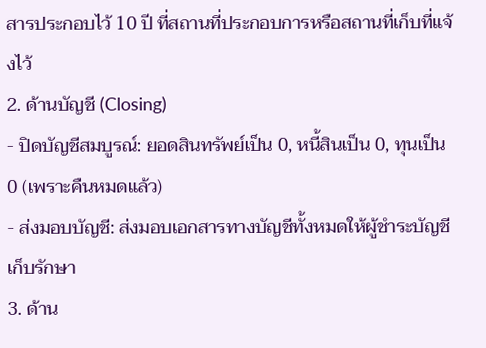สารประกอบไว้ 10 ปี ที่สถานที่ประกอบการหรือสถานที่เก็บที่แจ้งไว้
2. ด้านบัญชี (Closing)
- ปิดบัญชีสมบูรณ์: ยอดสินทรัพย์เป็น 0, หนี้สินเป็น 0, ทุนเป็น 0 (เพราะคืนหมดแล้ว)
- ส่งมอบบัญชี: ส่งมอบเอกสารทางบัญชีทั้งหมดให้ผู้ชำระบัญชีเก็บรักษา
3. ด้าน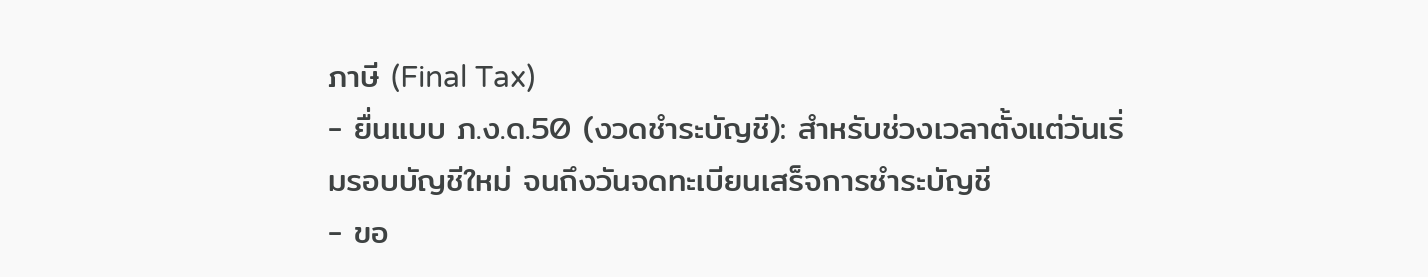ภาษี (Final Tax)
- ยื่นแบบ ภ.ง.ด.50 (งวดชำระบัญชี): สำหรับช่วงเวลาตั้งแต่วันเริ่มรอบบัญชีใหม่ จนถึงวันจดทะเบียนเสร็จการชำระบัญชี
- ขอ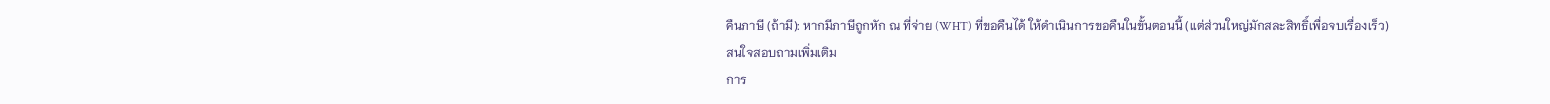คืนภาษี (ถ้ามี): หากมีภาษีถูกหัก ณ ที่จ่าย (WHT) ที่ขอคืนได้ ให้ดำเนินการขอคืนในขั้นตอนนี้ (แต่ส่วนใหญ่มักสละสิทธิ์เพื่อจบเรื่องเร็ว)
สนใจสอบถามเพิ่มเติม
การ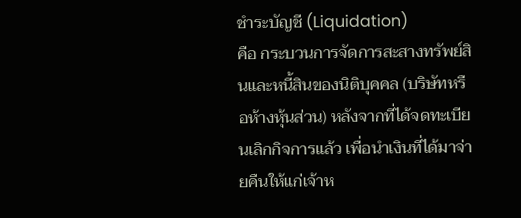ชำระบัญชี (Liquidation)
คือ กระบวนการจัดการสะสางทรัพย์สินและหนี้สินของนิติบุคคล (บริษัทหรือห้างหุ้นส่วน) หลังจากที่ได้จดทะเบียนเลิกกิจการแล้ว เพื่อนำเงินที่ได้มาจ่ายคืนให้แก่เจ้าห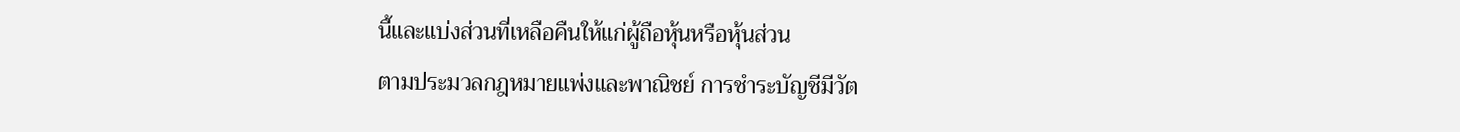นี้และแบ่งส่วนที่เหลือคืนให้แก่ผู้ถือหุ้นหรือหุ้นส่วน
ตามประมวลกฎหมายแพ่งและพาณิชย์ การชำระบัญชีมีวัต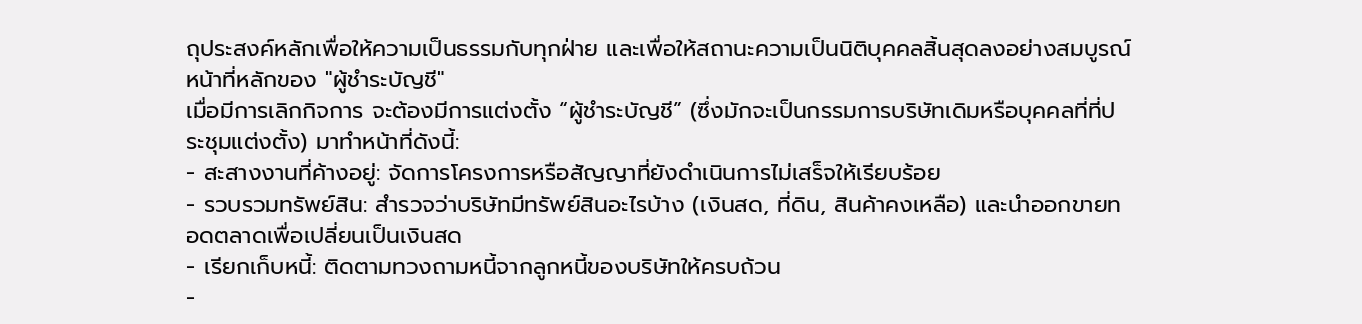ถุประสงค์หลักเพื่อให้ความเป็นธรรมกับทุกฝ่าย และเพื่อให้สถานะความเป็นนิติบุคคลสิ้นสุดลงอย่างสมบูรณ์
หน้าที่หลักของ "ผู้ชำระบัญชี"
เมื่อมีการเลิกกิจการ จะต้องมีการแต่งตั้ง “ผู้ชำระบัญชี” (ซึ่งมักจะเป็นกรรมการบริษัทเดิมหรือบุคคลที่ที่ประชุมแต่งตั้ง) มาทำหน้าที่ดังนี้:
- สะสางงานที่ค้างอยู่: จัดการโครงการหรือสัญญาที่ยังดำเนินการไม่เสร็จให้เรียบร้อย
- รวบรวมทรัพย์สิน: สำรวจว่าบริษัทมีทรัพย์สินอะไรบ้าง (เงินสด, ที่ดิน, สินค้าคงเหลือ) และนำออกขายทอดตลาดเพื่อเปลี่ยนเป็นเงินสด
- เรียกเก็บหนี้: ติดตามทวงถามหนี้จากลูกหนี้ของบริษัทให้ครบถ้วน
-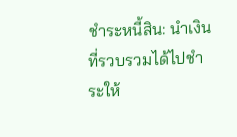ชำระหนี้สิน: นำเงินที่รวบรวมได้ไปชำระให้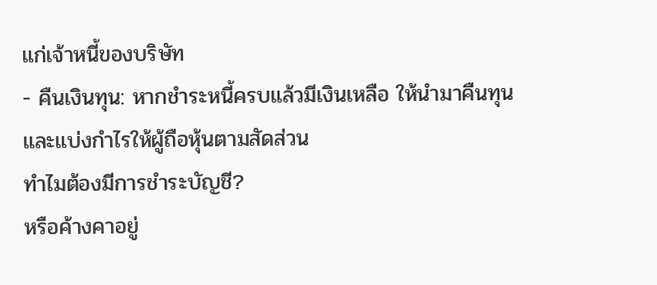แก่เจ้าหนี้ของบริษัท
- คืนเงินทุน: หากชำระหนี้ครบแล้วมีเงินเหลือ ให้นำมาคืนทุนและแบ่งกำไรให้ผู้ถือหุ้นตามสัดส่วน
ทำไมต้องมีการชำระบัญชี?
หรือค้างคาอยู่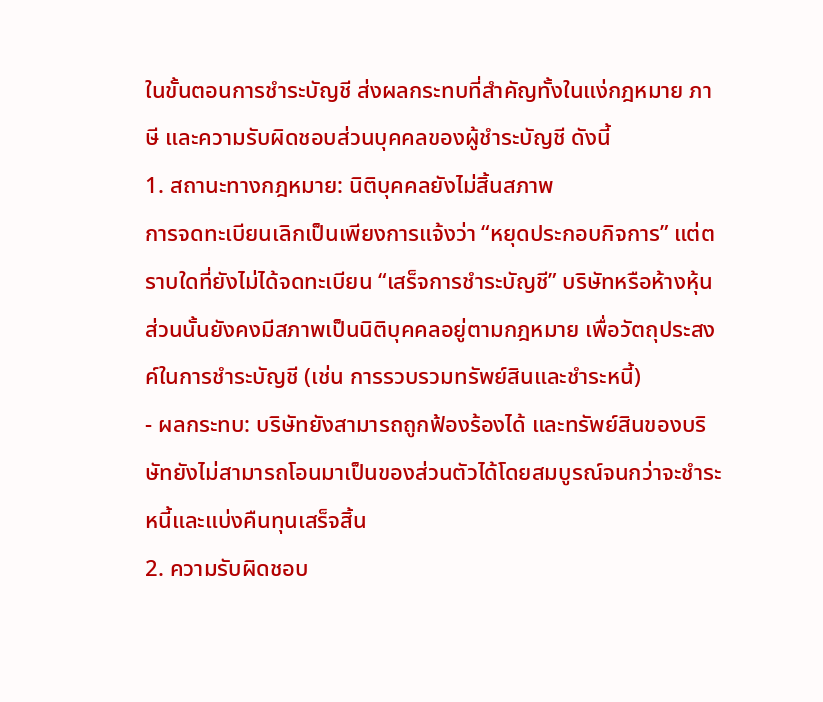ในขั้นตอนการชำระบัญชี ส่งผลกระทบที่สำคัญทั้งในแง่กฎหมาย ภาษี และความรับผิดชอบส่วนบุคคลของผู้ชำระบัญชี ดังนี้
1. สถานะทางกฎหมาย: นิติบุคคลยังไม่สิ้นสภาพ
การจดทะเบียนเลิกเป็นเพียงการแจ้งว่า “หยุดประกอบกิจการ” แต่ตราบใดที่ยังไม่ได้จดทะเบียน “เสร็จการชำระบัญชี” บริษัทหรือห้างหุ้นส่วนนั้นยังคงมีสภาพเป็นนิติบุคคลอยู่ตามกฎหมาย เพื่อวัตถุประสงค์ในการชำระบัญชี (เช่น การรวบรวมทรัพย์สินและชำระหนี้)
- ผลกระทบ: บริษัทยังสามารถถูกฟ้องร้องได้ และทรัพย์สินของบริษัทยังไม่สามารถโอนมาเป็นของส่วนตัวได้โดยสมบูรณ์จนกว่าจะชำระหนี้และแบ่งคืนทุนเสร็จสิ้น
2. ความรับผิดชอบ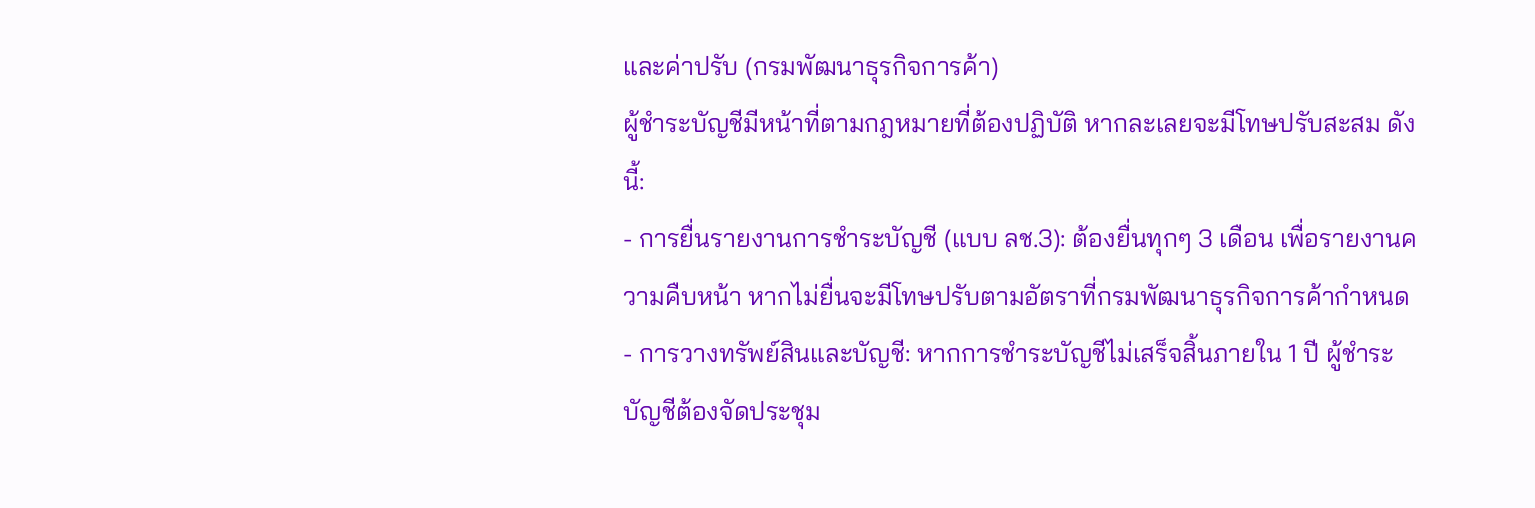และค่าปรับ (กรมพัฒนาธุรกิจการค้า)
ผู้ชำระบัญชีมีหน้าที่ตามกฎหมายที่ต้องปฏิบัติ หากละเลยจะมีโทษปรับสะสม ดังนี้:
- การยื่นรายงานการชำระบัญชี (แบบ ลช.3): ต้องยื่นทุกๆ 3 เดือน เพื่อรายงานความคืบหน้า หากไม่ยื่นจะมีโทษปรับตามอัตราที่กรมพัฒนาธุรกิจการค้ากำหนด
- การวางทรัพย์สินและบัญชี: หากการชำระบัญชีไม่เสร็จสิ้นภายใน 1 ปี ผู้ชำระบัญชีต้องจัดประชุม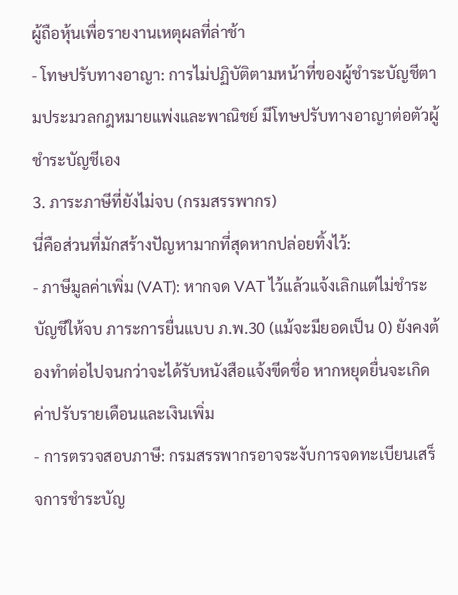ผู้ถือหุ้นเพื่อรายงานเหตุผลที่ล่าช้า
- โทษปรับทางอาญา: การไม่ปฏิบัติตามหน้าที่ของผู้ชำระบัญชีตามประมวลกฎหมายแพ่งและพาณิชย์ มีโทษปรับทางอาญาต่อตัวผู้ชำระบัญชีเอง
3. ภาระภาษีที่ยังไม่จบ (กรมสรรพากร)
นี่คือส่วนที่มักสร้างปัญหามากที่สุดหากปล่อยทิ้งไว้:
- ภาษีมูลค่าเพิ่ม (VAT): หากจด VAT ไว้แล้วแจ้งเลิกแต่ไม่ชำระบัญชีให้จบ ภาระการยื่นแบบ ภ.พ.30 (แม้จะมียอดเป็น 0) ยังคงต้องทำต่อไปจนกว่าจะได้รับหนังสือแจ้งขีดชื่อ หากหยุดยื่นจะเกิดค่าปรับรายเดือนและเงินเพิ่ม
- การตรวจสอบภาษี: กรมสรรพากรอาจระงับการจดทะเบียนเสร็จการชำระบัญ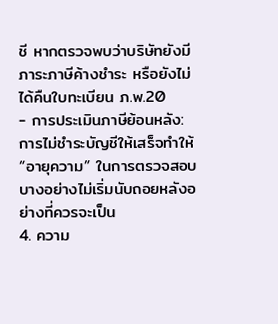ชี หากตรวจพบว่าบริษัทยังมีภาระภาษีค้างชำระ หรือยังไม่ได้คืนใบทะเบียน ภ.พ.20
- การประเมินภาษีย้อนหลัง: การไม่ชำระบัญชีให้เสร็จทำให้ “อายุความ” ในการตรวจสอบบางอย่างไม่เริ่มนับถอยหลังอย่างที่ควรจะเป็น
4. ความ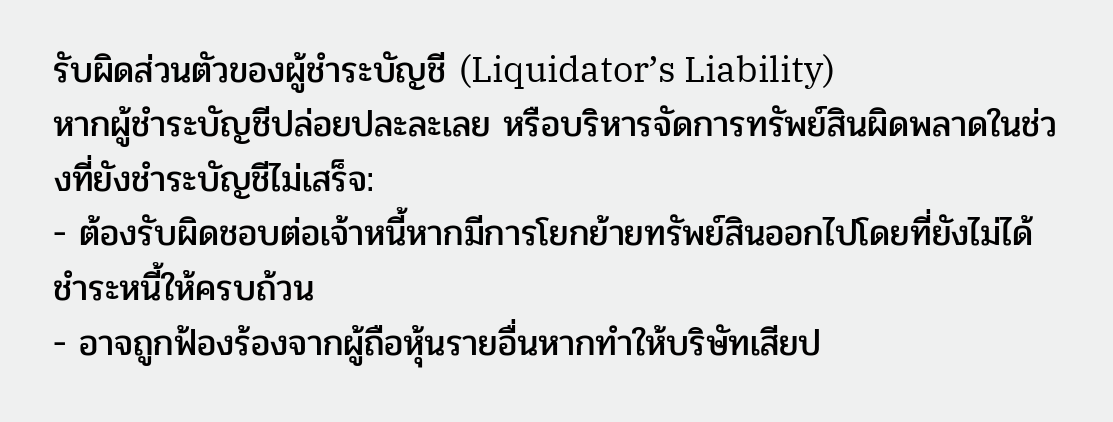รับผิดส่วนตัวของผู้ชำระบัญชี (Liquidator’s Liability)
หากผู้ชำระบัญชีปล่อยปละละเลย หรือบริหารจัดการทรัพย์สินผิดพลาดในช่วงที่ยังชำระบัญชีไม่เสร็จ:
- ต้องรับผิดชอบต่อเจ้าหนี้หากมีการโยกย้ายทรัพย์สินออกไปโดยที่ยังไม่ได้ชำระหนี้ให้ครบถ้วน
- อาจถูกฟ้องร้องจากผู้ถือหุ้นรายอื่นหากทำให้บริษัทเสียป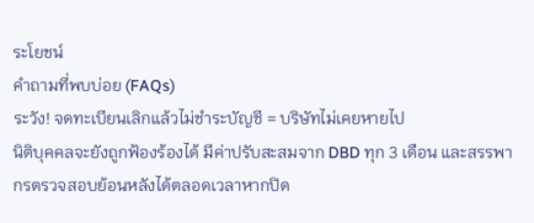ระโยชน์
คำถามที่พบบ่อย (FAQs)
ระวัง! จดทะเบียนเลิกแล้วไม่ชำระบัญชี = บริษัทไม่เคยหายไป
นิติบุคคลจะยังถูกฟ้องร้องได้ มีค่าปรับสะสมจาก DBD ทุก 3 เดือน และสรรพากรตรวจสอบย้อนหลังได้ตลอดเวลาหากปิด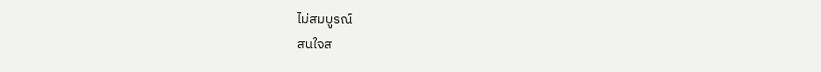ไม่สมบูรณ์
สนใจส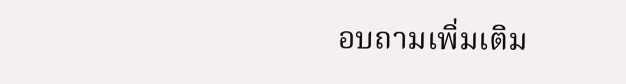อบถามเพิ่มเติม